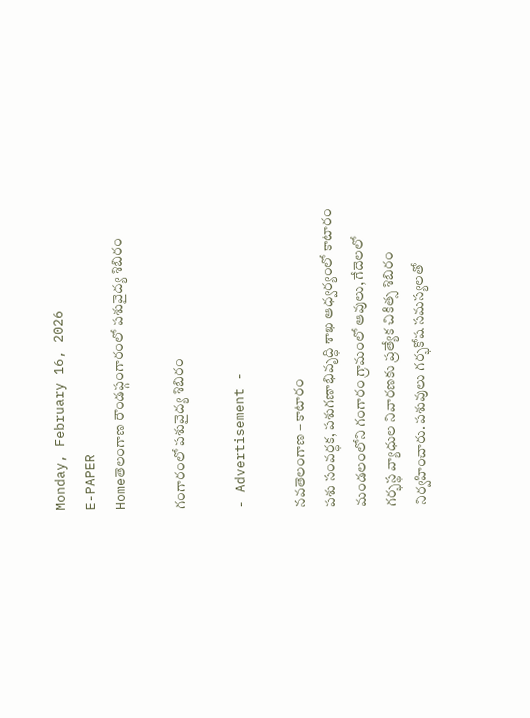Monday, February 16, 2026
E-PAPER
Homeతెలంగాణ రౌండప్గంగారంలో పశువైద్య శిబిరం

గంగారంలో పశువైద్య శిబిరం

- Advertisement -

నవతెలంగాణ – కాటారం
పశు సంవర్ధక, పశుగణాభివృద్ధి శాఖ ఆధ్వర్యంలో కాటారం మండలంలోని గంగారం గ్రామంలో ఆవులు, గేదెలలో గర్భస్థ వ్యాధుల నివారణకు ప్రత్యేక చికిత్స శిబిరం నిర్వహించారు. పశువులు గర్భకోష సమస్యలతో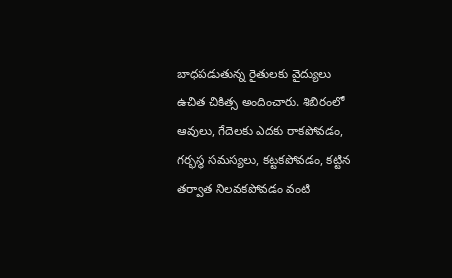బాధపడుతున్న రైతులకు వైద్యులు ఉచిత చికిత్స అందించారు. శిబిరంలో ఆవులు, గేదెలకు ఎదకు రాకపోవడం, గర్భస్థ సమస్యలు, కట్టకపోవడం, కట్టిన తర్వాత నిలవకపోవడం వంటి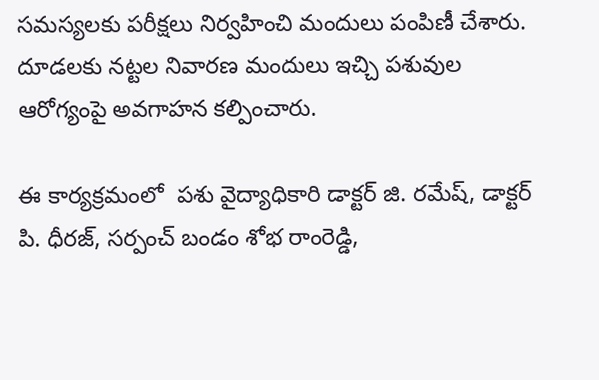సమస్యలకు పరీక్షలు నిర్వహించి మందులు పంపిణీ చేశారు. దూడలకు నట్టల నివారణ మందులు ఇచ్చి పశువుల ఆరోగ్యంపై అవగాహన కల్పించారు.

ఈ కార్యక్రమంలో  పశు వైద్యాధికారి డాక్టర్ జి. రమేష్, డాక్టర్ పి. ధీరజ్, సర్పంచ్ బండం శోభ రాంరెడ్డి,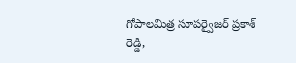గోపాలమిత్ర సూపర్వైజర్ ప్రకాశ్ రెడ్డి,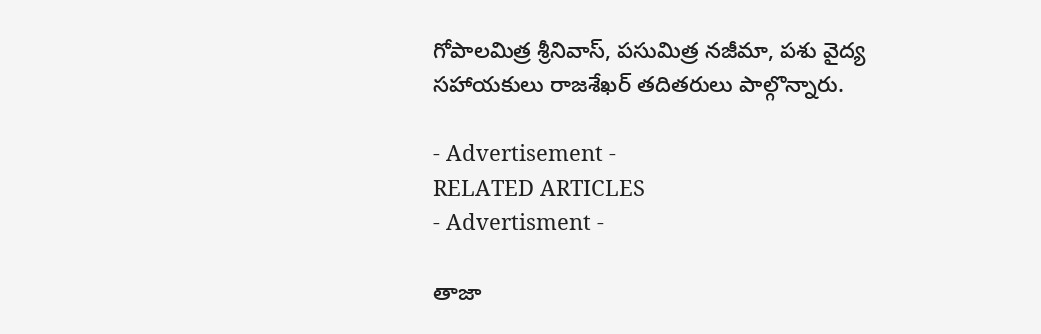గోపాలమిత్ర శ్రీనివాస్, పసుమిత్ర నజీమా, పశు వైద్య సహాయకులు రాజశేఖర్ తదితరులు పాల్గొన్నారు.

- Advertisement -
RELATED ARTICLES
- Advertisment -

తాజా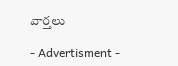వార్తలు

- Advertisment -